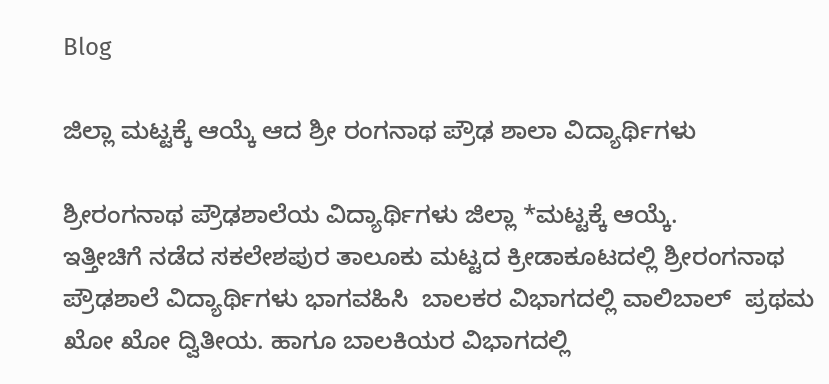Blog

ಜಿಲ್ಲಾ ಮಟ್ಟಕ್ಕೆ ಆಯ್ಕೆ ಆದ ಶ್ರೀ ರಂಗನಾಥ ಪ್ರೌಢ ಶಾಲಾ ವಿದ್ಯಾರ್ಥಿಗಳು

ಶ್ರೀರಂಗನಾಥ ಪ್ರೌಢಶಾಲೆಯ ವಿದ್ಯಾರ್ಥಿಗಳು ಜಿಲ್ಲಾ *ಮಟ್ಟಕ್ಕೆ ಆಯ್ಕೆ.
ಇತ್ತೀಚಿಗೆ ನಡೆದ ಸಕಲೇಶಪುರ ತಾಲೂಕು ಮಟ್ಟದ ಕ್ರೀಡಾಕೂಟದಲ್ಲಿ ಶ್ರೀರಂಗನಾಥ ಪ್ರೌಢಶಾಲೆ ವಿದ್ಯಾರ್ಥಿಗಳು ಭಾಗವಹಿಸಿ  ಬಾಲಕರ ವಿಭಾಗದಲ್ಲಿ ವಾಲಿಬಾಲ್  ಪ್ರಥಮ  ಖೋ ಖೋ ದ್ವಿತೀಯ. ಹಾಗೂ ಬಾಲಕಿಯರ ವಿಭಾಗದಲ್ಲಿ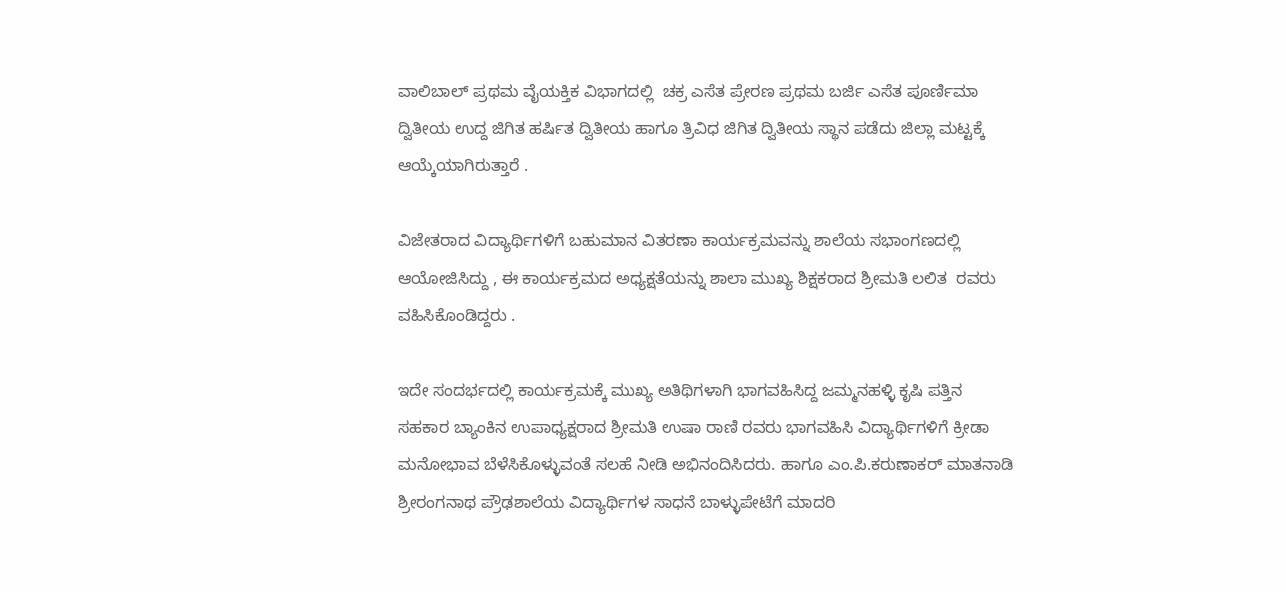ವಾಲಿಬಾಲ್ ಪ್ರಥಮ ವೈಯಕ್ತಿಕ ವಿಭಾಗದಲ್ಲಿ  ಚಕ್ರ ಎಸೆತ ಪ್ರೇರಣ ಪ್ರಥಮ ಬರ್ಜಿ ಎಸೆತ ಪೂರ್ಣಿಮಾ ದ್ವಿತೀಯ ಉದ್ದ ಜಿಗಿತ ಹರ್ಷಿತ ದ್ವಿತೀಯ ಹಾಗೂ ತ್ರಿವಿಧ ಜಿಗಿತ ದ್ವಿತೀಯ ಸ್ಥಾನ ಪಡೆದು ಜಿಲ್ಲಾ ಮಟ್ಟಕ್ಕೆ ಆಯ್ಕೆಯಾಗಿರುತ್ತಾರೆ .

ವಿಜೇತರಾದ ವಿದ್ಯಾರ್ಥಿಗಳಿಗೆ ಬಹುಮಾನ ವಿತರಣಾ ಕಾರ್ಯಕ್ರಮವನ್ನು ಶಾಲೆಯ ಸಭಾಂಗಣದಲ್ಲಿ ಆಯೋಜಿಸಿದ್ದು , ಈ ಕಾರ್ಯಕ್ರಮದ ಅಧ್ಯಕ್ಷತೆಯನ್ನು ಶಾಲಾ ಮುಖ್ಯ ಶಿಕ್ಷಕರಾದ ಶ್ರೀಮತಿ ಲಲಿತ  ರವರು ವಹಿಸಿಕೊಂಡಿದ್ದರು .

ಇದೇ ಸಂದರ್ಭದಲ್ಲಿ ಕಾರ್ಯಕ್ರಮಕ್ಕೆ ಮುಖ್ಯ ಅತಿಥಿಗಳಾಗಿ ಭಾಗವಹಿಸಿದ್ದ ಜಮ್ಮನಹಳ್ಳಿ ಕೃಷಿ ಪತ್ತಿನ ಸಹಕಾರ ಬ್ಯಾಂಕಿನ ಉಪಾಧ್ಯಕ್ಷರಾದ ಶ್ರೀಮತಿ ಉಷಾ ರಾಣಿ ರವರು ಭಾಗವಹಿಸಿ ವಿದ್ಯಾರ್ಥಿಗಳಿಗೆ ಕ್ರೀಡಾ ಮನೋಭಾವ ಬೆಳೆಸಿಕೊಳ್ಳುವಂತೆ ಸಲಹೆ ನೀಡಿ ಅಭಿನಂದಿಸಿದರು. ಹಾಗೂ ಎಂ.ಪಿ.ಕರುಣಾಕರ್ ಮಾತನಾಡಿ ಶ್ರೀರಂಗನಾಥ ಪ್ರೌಢಶಾಲೆಯ ವಿದ್ಯಾರ್ಥಿಗಳ ಸಾಧನೆ ಬಾಳ್ಳುಪೇಟೆಗೆ ಮಾದರಿ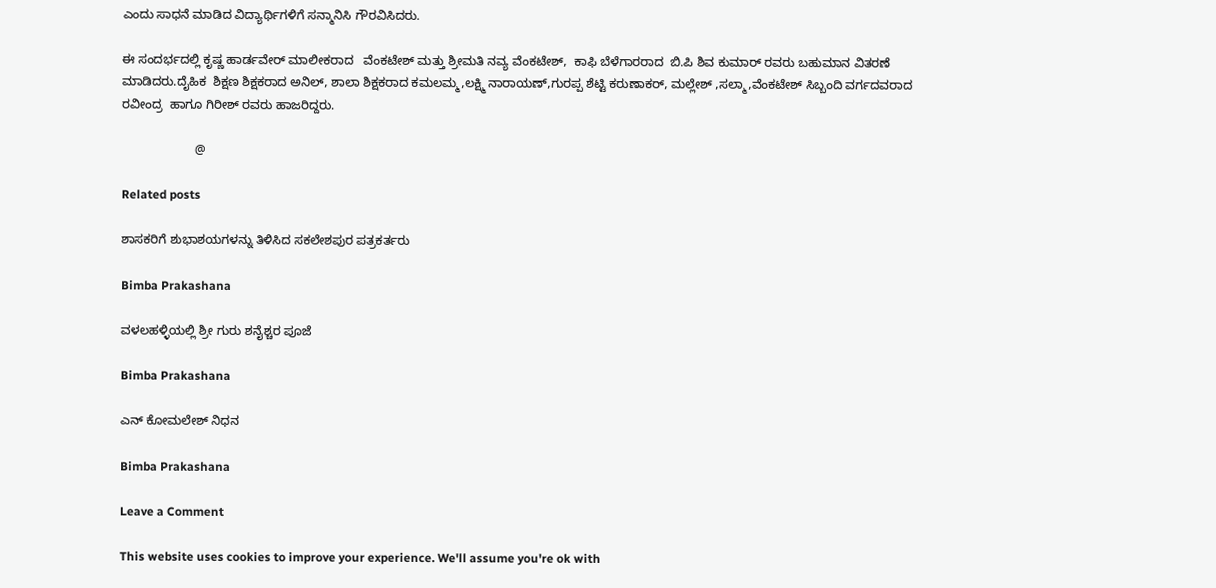ಎಂದು ಸಾಧನೆ ಮಾಡಿದ ವಿದ್ಯಾರ್ಥಿಗಳಿಗೆ ಸನ್ಮಾನಿಸಿ ಗೌರವಿಸಿದರು.

ಈ ಸಂದರ್ಭದಲ್ಲಿ ಕೃಷ್ಣ ಹಾರ್ಡವೇರ್ ಮಾಲೀಕರಾದ   ವೆಂಕಟೇಶ್ ಮತ್ತು ಶ್ರೀಮತಿ ನವ್ಯ ವೆಂಕಟೇಶ್,  ಕಾಫಿ ಬೆಳೆಗಾರರಾದ  ಬಿ.ಪಿ ಶಿವ ಕುಮಾರ್ ರವರು ಬಹುಮಾನ ವಿತರಣೆ ಮಾಡಿದರು.ದೈಹಿಕ  ಶಿಕ್ಷಣ ಶಿಕ್ಷಕರಾದ ಅನಿಲ್, ಶಾಲಾ ಶಿಕ್ಷಕರಾದ ಕಮಲಮ್ಮ,ಲಕ್ಷ್ಮಿ ನಾರಾಯಣ್,ಗುರಪ್ಪ ಶೆಟ್ಟಿ ಕರುಣಾಕರ್, ಮಲ್ಲೇಶ್ ,ಸಲ್ಮಾ,ವೆಂಕಟೇಶ್ ಸಿಬ್ಬಂದಿ ವರ್ಗದವರಾದ ರವೀಂದ್ರ  ಹಾಗೂ ಗಿರೀಶ್ ರವರು ಹಾಜರಿದ್ದರು.

                     @

Related posts

ಶಾಸಕರಿಗೆ ಶುಭಾಶಯಗಳನ್ನು ತಿಳಿಸಿದ ಸಕಲೇಶಪುರ ಪತ್ರಕರ್ತರು

Bimba Prakashana

ವಳಲಹಳ್ಳಿಯಲ್ಲಿ ಶ್ರೀ ಗುರು ಶನೈಶ್ಚರ ಪೂಜೆ

Bimba Prakashana

ಎನ್ ಕೋಮಲೇಶ್ ನಿಧನ

Bimba Prakashana

Leave a Comment

This website uses cookies to improve your experience. We'll assume you're ok with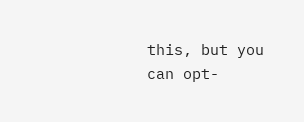this, but you can opt-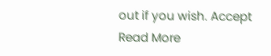out if you wish. Accept Read More